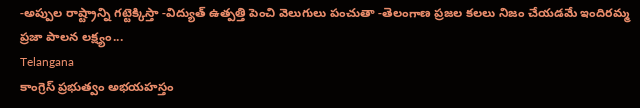-అప్పుల రాష్ట్రాన్ని గట్టెక్కిస్తా -విద్యుత్ ఉత్పత్తి పెంచి వెలుగులు పంచుతా -తెలంగాణ ప్రజల కలలు నిజం చేయడమే ఇందిరమ్మ ప్రజా పాలన లక్ష్యం...
Telangana
కాంగ్రెస్ ప్రభుత్వం అభయహస్తం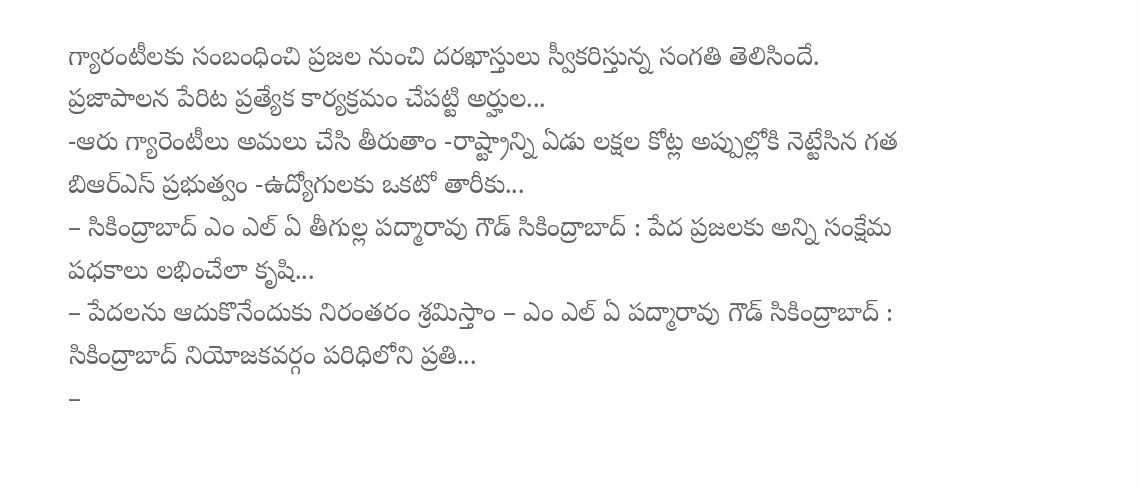గ్యారంటీలకు సంబంధించి ప్రజల నుంచి దరఖాస్తులు స్వీకరిస్తున్న సంగతి తెలిసిందే. ప్రజాపాలన పేరిట ప్రత్యేక కార్యక్రమం చేపట్టి అర్హుల...
-ఆరు గ్యారెంటీలు అమలు చేసి తీరుతాం -రాష్ట్రాన్ని ఏడు లక్షల కోట్ల అప్పుల్లోకి నెట్టేసిన గత బిఆర్ఎస్ ప్రభుత్వం -ఉద్యోగులకు ఒకటో తారీకు...
– సికింద్రాబాద్ ఎం ఎల్ ఏ తీగుల్ల పద్మారావు గౌడ్ సికింద్రాబాద్ : పేద ప్రజలకు అన్ని సంక్షేమ పధకాలు లభించేలా కృషి...
– పేదలను ఆదుకొనేందుకు నిరంతరం శ్రమిస్తాం – ఎం ఎల్ ఏ పద్మారావు గౌడ్ సికింద్రాబాద్ : సికింద్రాబాద్ నియోజకవర్గం పరిధిలోని ప్రతి...
–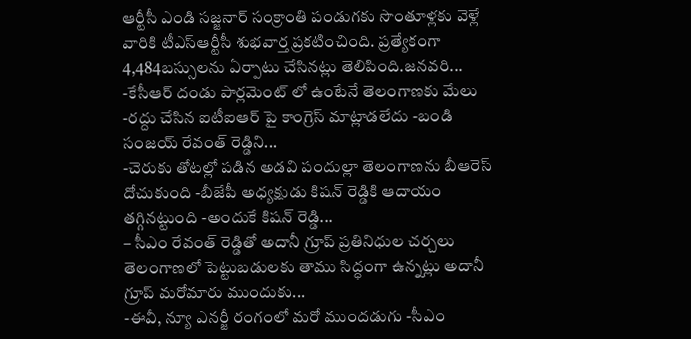ఆర్టీసీ ఎండి సజ్జనార్ సంక్రాంతి పండుగకు సొంతూళ్లకు వెళ్లే వారికి టీఎస్ఆర్టీసీ శుభవార్త ప్రకటించింది. ప్రత్యేకంగా 4,484బస్సులను ఏర్పాటు చేసినట్లు తెలిపింది.జనవరి...
-కేసీఆర్ దండు పార్లమెంట్ లో ఉంటేనే తెలంగాణకు మేలు -రద్దు చేసిన ఐటీఐఆర్ పై కాంగ్రెస్ మాట్లాడలేదు -బండి సంజయ్ రేవంత్ రెడ్డిని...
-చెరుకు తోటల్లో పడిన అడవి పందుల్లా తెలంగాణను బీఆరెస్ దోచుకుంది -బీజేపీ అధ్యక్షుడు కిషన్ రెడ్డికి ఆదాయం తగ్గినట్టుంది -అందుకే కిషన్ రెడ్డి...
– సీఎం రేవంత్ రెడ్డితో అదానీ గ్రూప్ ప్రతినిధుల చర్చలు తెలంగాణలో పెట్టుబడులకు తాము సిద్ధంగా ఉన్నట్లు అదానీ గ్రూప్ మరోమారు ముందుకు...
-ఈవీ, న్యూ ఎనర్జీ రంగంలో మరో ముందడుగు -సీఎం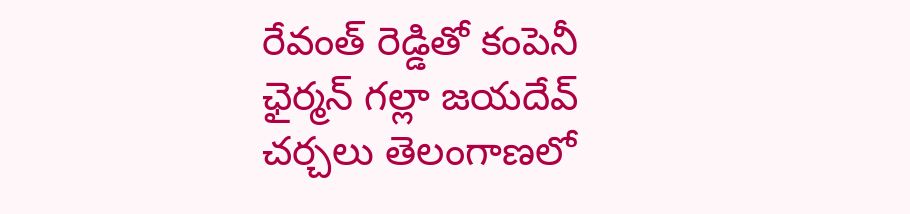రేవంత్ రెడ్డితో కంపెనీ ఛైర్మన్ గల్లా జయదేవ్ చర్చలు తెలంగాణలో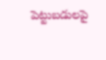పెట్టుబడులపై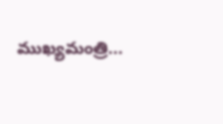ముఖ్యమంత్రి...